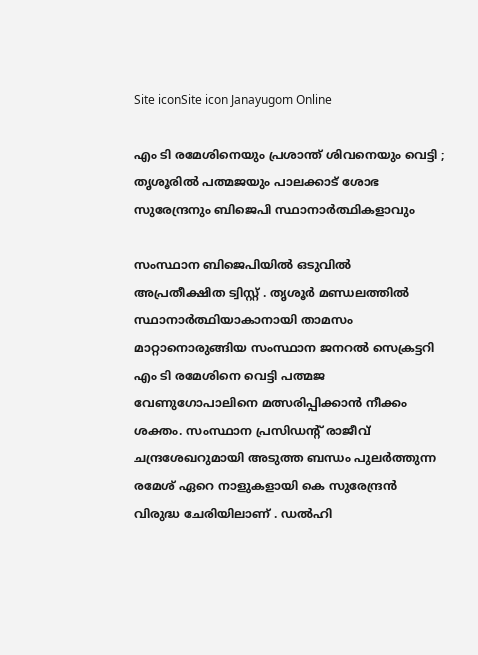Site iconSite icon Janayugom Online

എം ടി രമേശിനെയും പ്രശാന്ത് ശിവനെയും വെട്ടി ; തൃശൂരിൽ പത്മജയും പാലക്കാട് ശോഭ സുരേന്ദ്രനും ബിജെപി സ്ഥാനാർത്ഥികളാവും

സംസ്ഥാന ബിജെപിയിൽ ഒടുവിൽ അപ്രതീക്ഷിത ട്വിസ്റ്റ് . തൃശൂർ മണ്ഡലത്തിൽ സ്ഥാനാർത്ഥിയാകാനായി താമസം മാറ്റാനൊരുങ്ങിയ സംസ്ഥാന ജനറൽ സെക്രട്ടറി എം ടി രമേശിനെ വെട്ടി പത്മജ വേണുഗോപാലിനെ മത്സരിപ്പിക്കാൻ നീക്കം ശക്തം. സംസ്ഥാന പ്രസിഡന്റ് രാജീവ് ചന്ദ്രശേഖറുമായി അടുത്ത ബന്ധം പുലർത്തുന്ന രമേശ് ഏറെ നാളുകളായി കെ സുരേന്ദ്രൻ വിരുദ്ധ ചേരിയിലാണ് . ഡൽഹി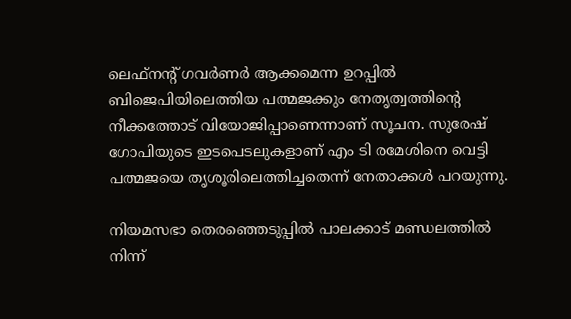ലെഫ്‌നന്റ് ഗവർണർ ആക്കമെന്ന ഉറപ്പിൽ ബിജെപിയിലെത്തിയ പത്മജക്കും നേതൃത്വത്തിന്റെ നീക്കത്തോട് വിയോജിപ്പാണെന്നാണ് സൂചന. സുരേഷ് ഗോപിയുടെ ഇടപെടലുകളാണ് എം ടി രമേശിനെ വെട്ടി പത്മജയെ തൃശൂരിലെത്തിച്ചതെന്ന് നേതാക്കൾ പറയുന്നു.

നിയമസഭാ തെരഞ്ഞെടുപ്പിൽ പാലക്കാട് മണ്ഡലത്തിൽ നിന്ന്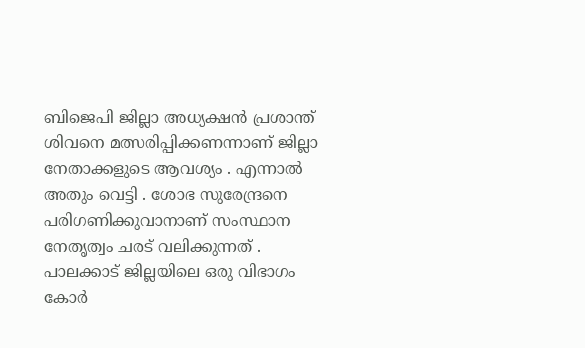ബിജെപി ജില്ലാ അധ്യക്ഷൻ പ്രശാന്ത് ശിവനെ മത്സരിപ്പിക്കണന്നാണ് ജില്ലാ നേതാക്കളുടെ ആവശ്യം . എന്നാൽ അതും വെട്ടി . ശോഭ സുരേന്ദ്രനെ പരിഗണിക്കുവാനാണ് സംസ്ഥാന നേതൃത്വം ചരട് വലിക്കുന്നത് . പാലക്കാട് ജില്ലയിലെ ഒരു വിഭാഗം കോർ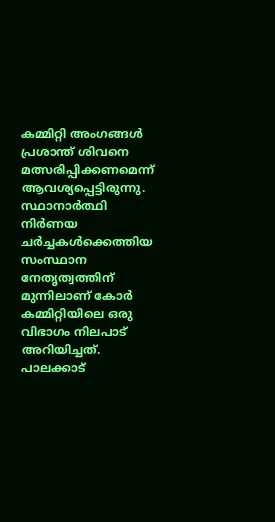കമ്മിറ്റി അംഗങ്ങൾ പ്രശാന്ത് ശിവനെ മത്സരിപ്പിക്കണമെന്ന് ആവശ്യപ്പെട്ടിരുന്നു. സ്ഥാനാർത്ഥി നിർണയ ചർച്ചകൾക്കെത്തിയ സംസ്ഥാന നേതൃത്വത്തിന് മുന്നിലാണ് കോർ കമ്മിറ്റിയിലെ ഒരു വിഭാഗം നിലപാട് അറിയിച്ചത്. പാലക്കാട്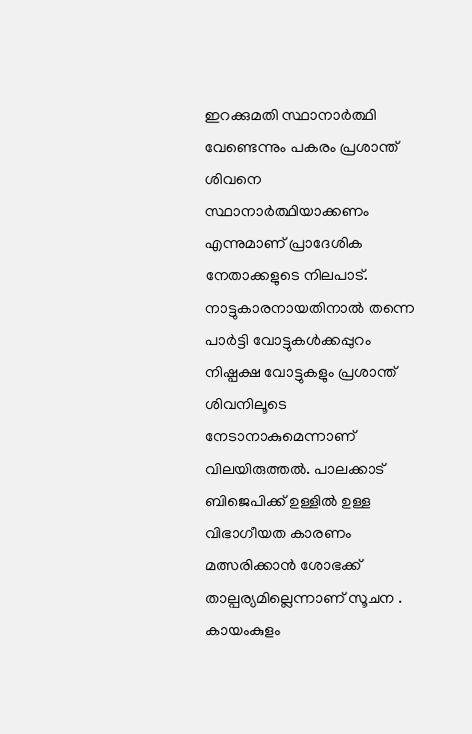ഇറക്കുമതി സ്ഥാനാർത്ഥി വേണ്ടെന്നും പകരം പ്രശാന്ത് ശിവനെ സ്ഥാനാർത്ഥിയാക്കണം എന്നുമാണ് പ്രാദേശിക നേതാക്കളുടെ നിലപാട്. നാട്ടുകാരനായതിനാൽ തന്നെ പാർട്ടി വോട്ടുകൾക്കപ്പുറം നിഷ്പക്ഷ വോട്ടുകളും പ്രശാന്ത് ശിവനിലൂടെ നേടാനാകുമെന്നാണ് വിലയിരുത്തൽ. പാലക്കാട് ബിജെപിക്ക് ഉള്ളിൽ ഉള്ള വിഭാഗീയത കാരണം മത്സരിക്കാൻ ശോഭക്ക് താല്പര്യമില്ലെന്നാണ് സൂചന . കായംകുളം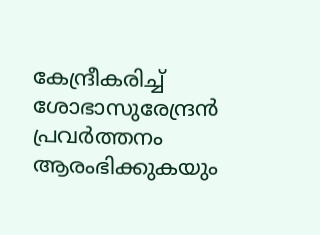കേന്ദ്രീകരിച്ച് ശോഭാസുരേന്ദ്രൻ പ്രവർത്തനം ആരംഭിക്കുകയും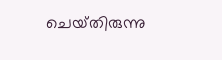ചെയ്‌തിരുന്നു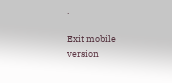.

Exit mobile version